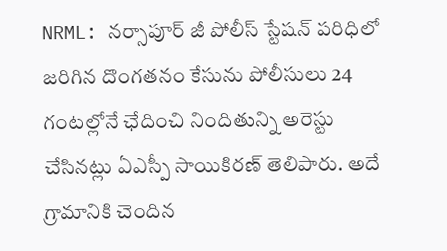NRML: నర్సాపూర్ జీ పోలీస్ స్టేషన్ పరిధిలో జరిగిన దొంగతనం కేసును పోలీసులు 24 గంటల్లోనే ఛేదించి నిందితున్ని అరెస్టు చేసినట్లు ఏఎస్పీ సాయికిరణ్ తెలిపారు. అదే గ్రామానికి చెందిన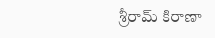శ్రీరామ్ కిరాణా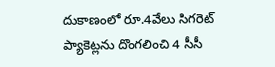దుకాణంలో రూ.4వేలు సిగరెట్ ప్యాకెట్లను దొంగలించి 4 సీసీ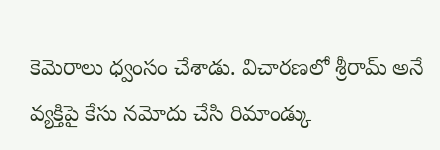కెమెరాలు ధ్వంసం చేశాడు. విచారణలో శ్రీరామ్ అనే వ్యక్తిపై కేసు నమోదు చేసి రిమాండ్కు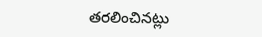తరలించినట్లు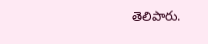తెలిపారు.